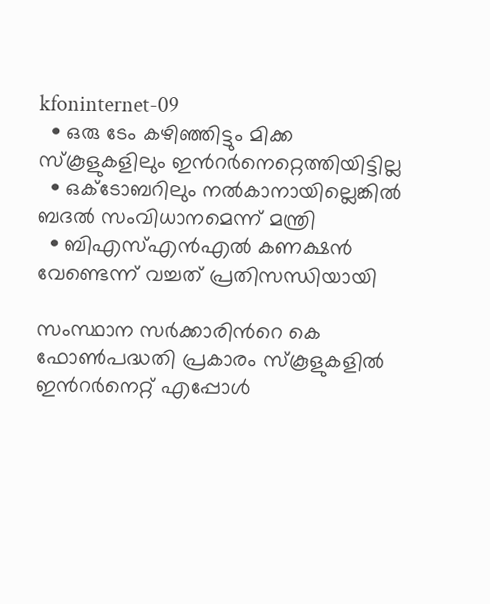kfoninternet-09
  • ഒരു ടേം കഴിഞ്ഞിട്ടും മിക്ക സ്കൂളുകളിലും ഇന്‍റര്‍നെറ്റെത്തിയിട്ടില്ല
  • ഒക്ടോബറിലും നല്‍കാനായില്ലെങ്കില്‍ ബദല്‍ സംവിധാനമെന്ന് മന്ത്രി
  • ബിഎസ്എന്‍എല്‍ കണക്ഷന്‍ വേണ്ടെന്ന് വച്ചത് പ്രതിസന്ധിയായി

സംസ്ഥാന സര്‍ക്കാരിന്‍റെ കെ ഫോണ്‍പദ്ധതി പ്രകാരം സ്കൂളുകളില്‍ ഇന്‍റര്‍നെറ്റ് എപ്പോള്‍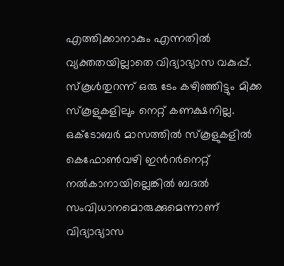എത്തിക്കാനാകും എന്നതില്‍ വ്യക്തതയില്ലാതെ വിദ്യാഭ്യാസ വകുപ്പ്. സ്കൂള്‍തുറന്ന് ഒരു ടേം കഴിഞ്ഞിട്ടും മിക്ക സ്കൂളുകളിലും നെറ്റ് കണക്ഷനില്ല. ഒക്ടോബര്‍ മാസത്തില്‍ സ്കൂളുകളില്‍ കെഫോണ്‍വഴി ഇന്‍റര്‍നെറ്റ് നല്‍കാനായില്ലെങ്കില്‍ ബദല്‍ സംവിധാനമൊരുക്കുമെന്നാണ് വിദ്യാഭ്യാസ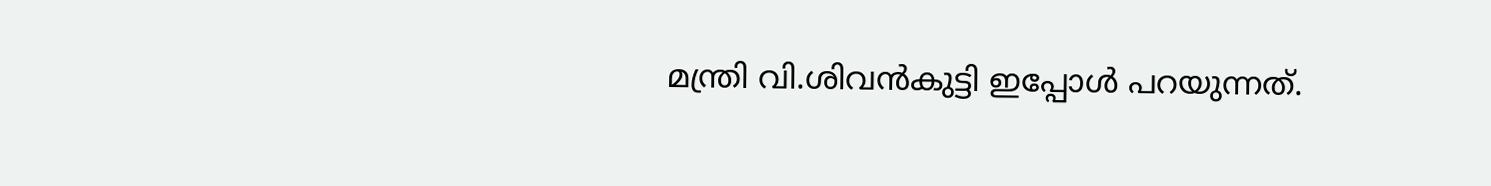മന്ത്രി വി.ശിവന്‍കുട്ടി ഇപ്പോള്‍ പറയുന്നത്.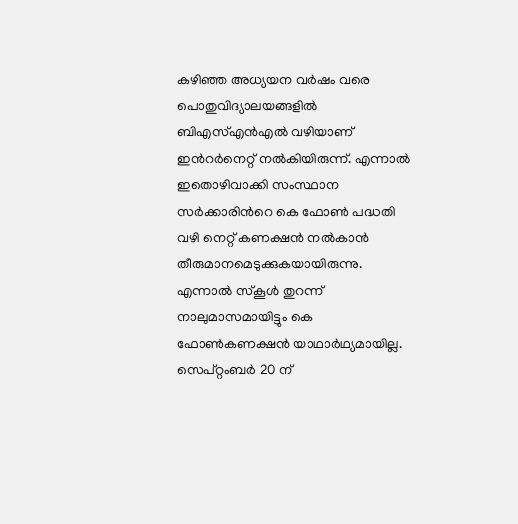കഴിഞ്ഞ അധ്യയന വര്‍ഷം വരെ പൊതുവിദ്യാലയങ്ങളില്‍ ബിഎസ്എന്‍എല്‍ വഴിയാണ് ഇന്‍റര്‍നെറ്റ് നല്‍കിയിരുന്ന്. എന്നാല്‍ ഇതൊഴിവാക്കി സംസ്ഥാന സര്‍ക്കാരിന്‍റെ കെ ഫോണ്‍ പദ്ധതി വഴി നെറ്റ് കണക്ഷന്‍ നല്‍കാന്‍ തീരുമാനമെടുക്കുകയായിരുന്നു. എന്നാല്‍ സ്കൂള്‍ തുറന്ന് നാലുമാസമായിട്ടും കെ ഫോണ്‍കണക്ഷന്‍ യാഥാര്‍ഥ്യമായില്ല. സെപ്റ്റംബര്‍ 20 ന്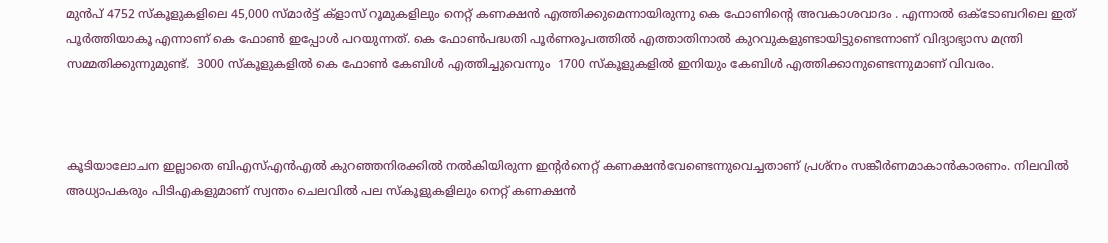മുന്‍പ് 4752 സ്കൂളുകളിലെ 45,000 സ്മാര്‍ട്ട് ക്ളാസ് റൂമുകളിലും നെറ്റ് കണക്ഷന്‍ എത്തിക്കുമെന്നായിരുന്നു കെ ഫോണിന്‍റെ അവകാശവാദം . എന്നാല്‍ ഒക്ടോബറിലെ ഇത് പൂര്‍ത്തിയാകൂ എന്നാണ് കെ ഫോണ്‍ ഇപ്പോള്‍ പറയുന്നത്. കെ ഫോണ്‍പദ്ധതി പൂര്‍ണരൂപത്തില്‍ എത്താതിനാല്‍ കുറവുകളുണ്ടായിട്ടുണ്ടെന്നാണ് വിദ്യാഭ്യാസ മന്ത്രി സമ്മതിക്കുന്നുമുണ്ട്.  3000 സ്കൂളുകളില്‍ കെ ഫോണ്‍ കേബിള്‍ എത്തിച്ചുവെന്നും  1700 സ്കൂളുകളില്‍ ഇനിയും കേബിള്‍ എത്തിക്കാനുണ്ടെന്നുമാണ് വിവരം.



കൂടിയാല‌ോചന ഇല്ലാതെ ബിഎസ്എന്‍എല്‍ കുറഞ്ഞനിരക്കില്‍ നല്‍കിയിരുന്ന ഇന്‍റര്‍നെറ്റ് കണക്ഷന്‍വേണ്ടെന്നുവെച്ചതാണ് പ്രശ്നം സങ്കീര്‍ണമാകാന്‍കാരണം. നിലവില്‍ അധ്യാപകരും പിടിഎകളുമാണ് സ്വന്തം ചെലവില്‍ പല സ്കൂളുകളിലും നെറ്റ് കണക്ഷന്‍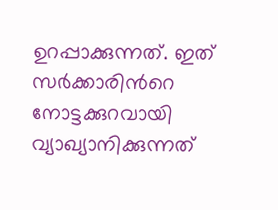ഉറപ്പാക്കുന്നത്. ഇത് സര്‍ക്കാരിന്‍റെ നോട്ടക്കുറവായി വ്യാഖ്യാനിക്കുന്നത്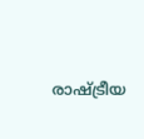രാഷ്ട്രീയ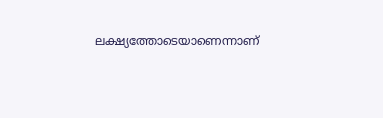ലക്ഷ്യത്തോടെയാണെന്നാണ്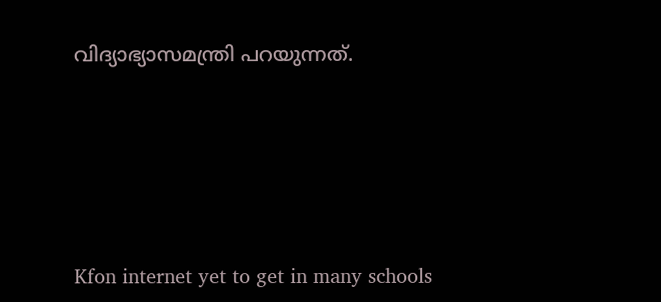വിദ്യാഭ്യാസമന്ത്രി പറയുന്നത്.





Kfon internet yet to get in many schools